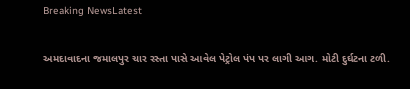Breaking NewsLatest

અમદાવાદના જમાલપુર ચાર રસ્તા પાસે આવેલ પેટ્રોલ પંપ પર લાગી આગ. મોટી દુર્ઘટના ટળી.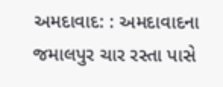અમદાવાદ: : અમદાવાદના જમાલપુર ચાર રસ્તા પાસે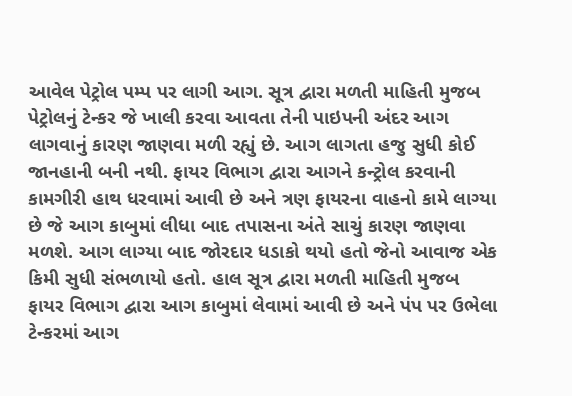આવેલ પેટ્રોલ પમ્પ પર લાગી આગ. સૂત્ર દ્વારા મળતી માહિતી મુજબ પેટ્રોલનું ટેન્કર જે ખાલી કરવા આવતા તેની પાઇપની અંદર આગ લાગવાનું કારણ જાણવા મળી રહ્યું છે. આગ લાગતા હજુ સુધી કોઈ જાનહાની બની નથી. ફાયર વિભાગ દ્વારા આગને કન્ટ્રોલ કરવાની કામગીરી હાથ ધરવામાં આવી છે અને ત્રણ ફાયરના વાહનો કામે લાગ્યા છે જે આગ કાબુમાં લીધા બાદ તપાસના અંતે સાચું કારણ જાણવા મળશે. આગ લાગ્યા બાદ જોરદાર ધડાકો થયો હતો જેનો આવાજ એક કિમી સુધી સંભળાયો હતો. હાલ સૂત્ર દ્વારા મળતી માહિતી મુજબ ફાયર વિભાગ દ્વારા આગ કાબુમાં લેવામાં આવી છે અને પંપ પર ઉભેલા ટેન્કરમાં આગ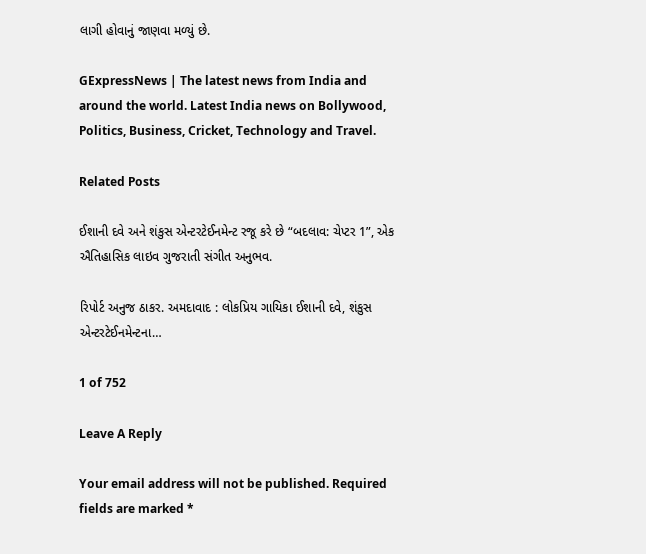લાગી હોવાનું જાણવા મળ્યું છે.

GExpressNews | The latest news from India and around the world. Latest India news on Bollywood, Politics, Business, Cricket, Technology and Travel.

Related Posts

ઈશાની દવે અને શંકુસ એન્ટરટેઈનમેન્ટ રજૂ કરે છે “બદલાવ: ચેપ્ટર 1”, એક ઐતિહાસિક લાઇવ ગુજરાતી સંગીત અનુભવ.

રિપોર્ટ અનુજ ઠાકર. અમદાવાદ : લોકપ્રિય ગાયિકા ઈશાની દવે, શંકુસ એન્ટરટેઈનમેન્ટના…

1 of 752

Leave A Reply

Your email address will not be published. Required fields are marked *